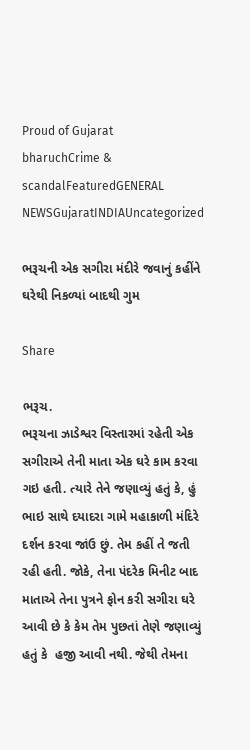Proud of Gujarat
bharuchCrime & scandalFeaturedGENERAL NEWSGujaratINDIAUncategorized

ભરૂચની એક સગીરા મંદીરે જવાનું કહીંને ઘરેથી નિકળ્યાં બાદથી ગુમ

Share

ભરૂચ.
ભરૂચના ઝાડેશ્વર વિસ્તારમાં રહેતી એક સગીરાએ તેની માતા એક ઘરે કામ કરવા ગઇ હતી. ત્યારે તેને જણાવ્યું હતું કે, હું ભાઇ સાથે દયાદરા ગામે મહાકાળી મંદિરે દર્શન કરવા જાંઉ છું. તેમ કહીં તે જતી રહી હતી. જોકે, તેના પંદરેક મિનીટ બાદ માતાએ તેના પુત્રને ફોન કરી સગીરા ઘરે આવી છે કે કેમ તેમ પુછતાં તેણે જણાવ્યું હતું કે  હજી આવી નથી. જેથી તેમના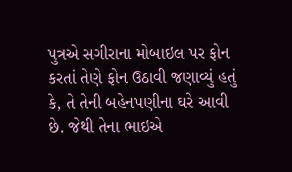પુત્રએ સગીરાના મોબાઇલ પર ફોન કરતાં તેણે ફોન ઉઠાવી જણાવ્યું હતું કે, તે તેની બહેનપણીના ઘરે આવી છે. જેથી તેના ભાઇએ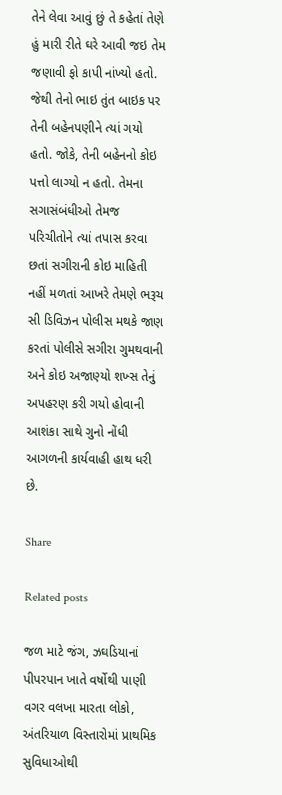તેને લેવા આવું છું તે કહેતાં તેણે હું મારી રીતે ઘરે આવી જઇ તેમ જણાવી ફો કાપી નાંખ્યો હતો. જેથી તેનો ભાઇ તુંત બાઇક પર તેની બહેનપણીને ત્યાં ગયો હતો. જોકે, તેની બહેનનો કોઇ પત્તો લાગ્યો ન હતો. તેમના સગાસંબંધીઓ તેમજ પરિચીતોને ત્યાં તપાસ કરવા છતાં સગીરાની કોઇ માહિતી નહીં મળતાં આખરે તેમણે ભરૂચ સી ડિવિઝન પોલીસ મથકે જાણ કરતાં પોલીસે સગીરા ગુમથવાની અને કોઇ અજાણ્યો શખ્સ તેનું અપહરણ કરી ગયો હોવાની આશંકા સાથે ગુનો નોંધી આગળની કાર્યવાહી હાથ ધરી છે.

Share

Related posts

જળ માટે જંગ, ઝઘડિયાનાં પીપરપાન ખાતે વર્ષોથી પાણી વગર વલખા મારતા લોકો, અંતરિયાળ વિસ્તારોમાં પ્રાથમિક સુવિધાઓથી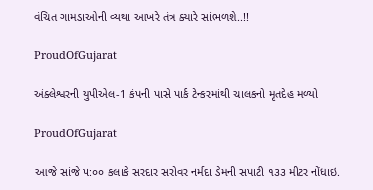વંચિત ગામડાઓની વ્યથા આખરે તંત્ર ક્યારે સાંભળશે..!!

ProudOfGujarat

અંક્લેશ્વરની યુપીએલ-1 કંપની પાસે પાર્ક ટેન્કરમાંથી ચાલકનો મૃતદેહ મળ્યો

ProudOfGujarat

આજે સાંજે ૫:૦૦ કલાકે સરદાર સરોવર નર્મદા ડેમની સપાટી ૧૩૩ મીટર નોંધાઇ.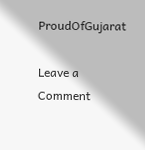ProudOfGujarat

Leave a Comment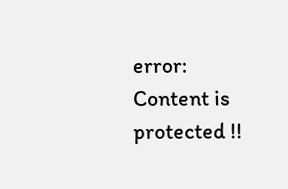error: Content is protected !!